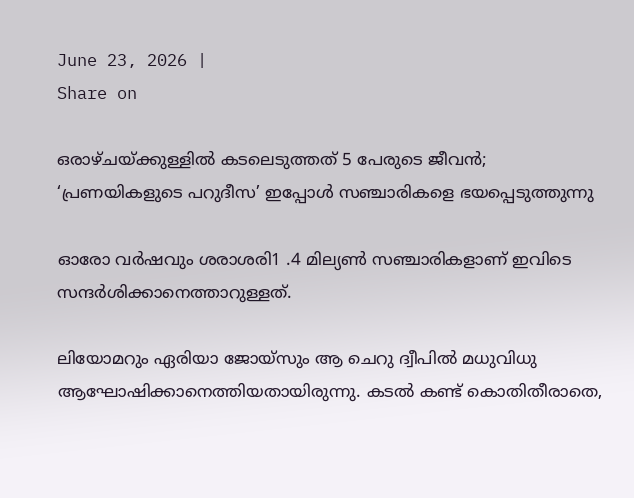June 23, 2026 |
Share on

ഒരാഴ്ചയ്ക്കുള്ളില്‍ കടലെടുത്തത് 5 പേരുടെ ജീവന്‍; ‘പ്രണയികളുടെ പറുദീസ’ ഇപ്പോള്‍ സഞ്ചാരികളെ ഭയപ്പെടുത്തുന്നു

ഓരോ വര്‍ഷവും ശരാശരി1 .4 മില്യണ്‍ സഞ്ചാരികളാണ് ഇവിടെ സന്ദര്‍ശിക്കാനെത്താറുള്ളത്.

ലിയോമറും ഏരിയാ ജോയ്‌സും ആ ചെറു ദ്വീപില്‍ മധുവിധു ആഘോഷിക്കാനെത്തിയതായിരുന്നു. കടല്‍ കണ്ട് കൊതിതീരാതെ,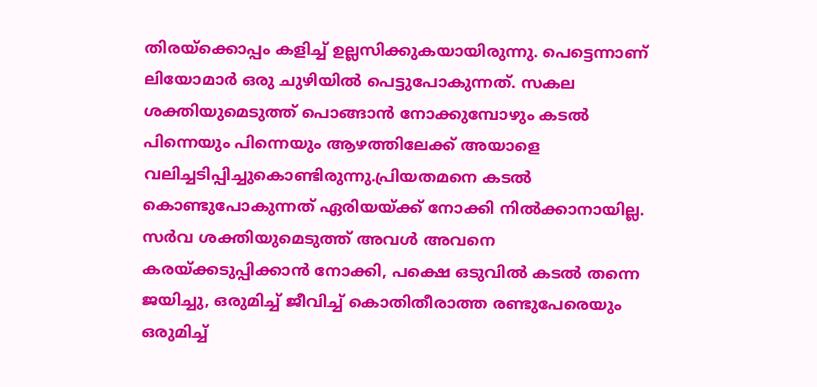തിരയ്ക്കൊപ്പം കളിച്ച് ഉല്ലസിക്കുകയായിരുന്നു. പെട്ടെന്നാണ് ലിയോമാര്‍ ഒരു ചുഴിയില്‍ പെട്ടുപോകുന്നത്. സകല ശക്തിയുമെടുത്ത് പൊങ്ങാന്‍ നോക്കുമ്പോഴും കടല്‍ പിന്നെയും പിന്നെയും ആഴത്തിലേക്ക് അയാളെ വലിച്ചടിപ്പിച്ചുകൊണ്ടിരുന്നു.പ്രിയതമനെ കടല്‍ കൊണ്ടുപോകുന്നത് ഏരിയയ്ക്ക് നോക്കി നില്‍ക്കാനായില്ല. സര്‍വ ശക്തിയുമെടുത്ത് അവള്‍ അവനെ കരയ്ക്കടുപ്പിക്കാന്‍ നോക്കി, പക്ഷെ ഒടുവില്‍ കടല്‍ തന്നെ ജയിച്ചു, ഒരുമിച്ച് ജീവിച്ച് കൊതിതീരാത്ത രണ്ടുപേരെയും ഒരുമിച്ച്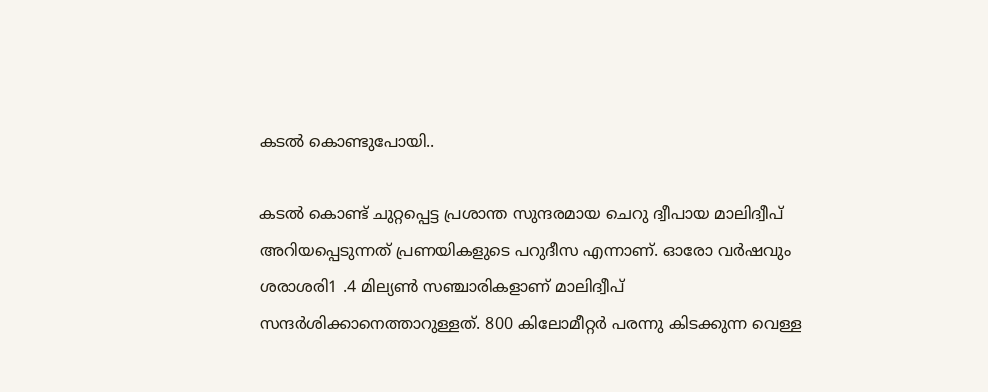കടല്‍ കൊണ്ടുപോയി..

കടല്‍ കൊണ്ട് ചുറ്റപ്പെട്ട പ്രശാന്ത സുന്ദരമായ ചെറു ദ്വീപായ മാലിദ്വീപ് അറിയപ്പെടുന്നത് പ്രണയികളുടെ പറുദീസ എന്നാണ്. ഓരോ വര്‍ഷവും ശരാശരി1 .4 മില്യണ്‍ സഞ്ചാരികളാണ് മാലിദ്വീപ് സന്ദര്‍ശിക്കാനെത്താറുള്ളത്. 800 കിലോമീറ്റര്‍ പരന്നു കിടക്കുന്ന വെള്ള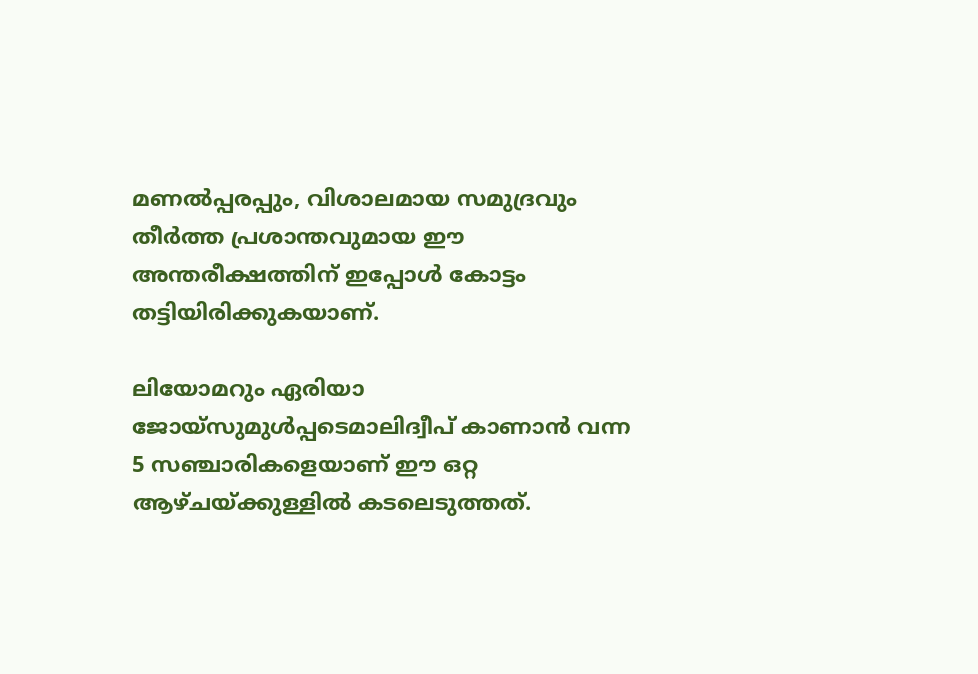മണല്‍പ്പരപ്പും, വിശാലമായ സമുദ്രവും തീര്‍ത്ത പ്രശാന്തവുമായ ഈ അന്തരീക്ഷത്തിന് ഇപ്പോള്‍ കോട്ടം തട്ടിയിരിക്കുകയാണ്.

ലിയോമറും ഏരിയാ ജോയ്‌സുമുള്‍പ്പടെമാലിദ്വീപ് കാണാന്‍ വന്ന 5 സഞ്ചാരികളെയാണ് ഈ ഒറ്റ ആഴ്ചയ്ക്കുള്ളില്‍ കടലെടുത്തത്.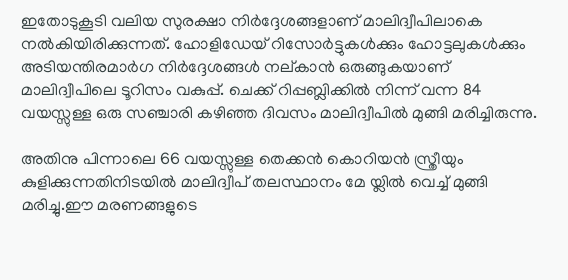ഇതോടുകൂടി വലിയ സുരക്ഷാ നിര്‍ദ്ദേശങ്ങളാണ് മാലിദ്വീപിലാകെ നല്‍കിയിരിക്കുന്നത്. ഹോളിഡേയ് റിസോര്‍ട്ടുകള്‍ക്കും ഹോട്ടലുകള്‍ക്കും അടിയന്തിരമാര്‍ഗ നിര്‍ദ്ദേശങ്ങള്‍ നല്കാന്‍ ഒരുങ്ങുകയാണ് മാലിദ്വീപിലെ ടൂറിസം വകുപ്പ്. ചെക്ക് റിപ്പബ്ലിക്കില്‍ നിന്ന് വന്ന 84 വയസ്സുള്ള ഒരു സഞ്ചാരി കഴിഞ്ഞ ദിവസം മാലിദ്വീപില്‍ മുങ്ങി മരിച്ചിരുന്നു.

അതിനു പിന്നാലെ 66 വയസ്സുള്ള തെക്കന്‍ കൊറിയന്‍ സ്ത്രീയും കുളിക്കുന്നതിനിടയില്‍ മാലിദ്വീപ് തലസ്ഥാനം മേ യ്ലില്‍ വെച്ച് മുങ്ങി മരിച്ചു.ഈ മരണങ്ങളുടെ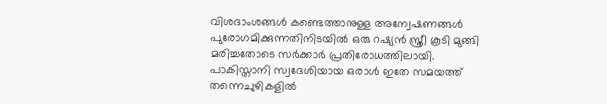വിശദാംശങ്ങള്‍ കണ്ടെത്താനുള്ള അന്വേഷണങ്ങള്‍ പുരോഗമിക്കുന്നതിനിടയില്‍ ഒരു റഷ്യന്‍ സ്ത്രീ കൂടി മുങ്ങി മരിച്ചതോടെ സര്‍ക്കാര്‍ പ്രതിരോധത്തിലായി. പാകിസ്താനി സ്വദേശിയായ ഒരാള്‍ ഇതേ സമയത്ത് തന്നെചുഴികളില്‍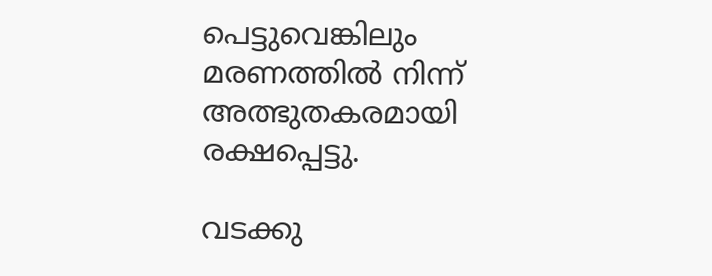പെട്ടുവെങ്കിലും മരണത്തില്‍ നിന്ന് അത്ഭുതകരമായി രക്ഷപ്പെട്ടു.

വടക്കു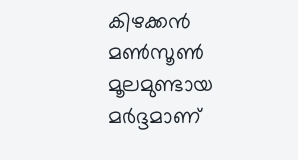കിഴക്കന്‍ മണ്‍സൂണ്‍ മൂലമുണ്ടായ മര്‍ദ്ദമാണ്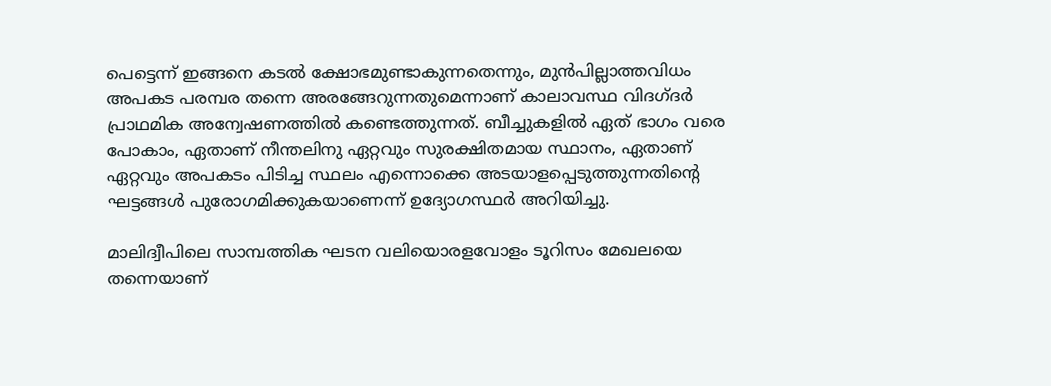പെട്ടെന്ന് ഇങ്ങനെ കടല്‍ ക്ഷോഭമുണ്ടാകുന്നതെന്നും, മുന്‍പില്ലാത്തവിധം അപകട പരമ്പര തന്നെ അരങ്ങേറുന്നതുമെന്നാണ് കാലാവസ്ഥ വിദഗ്ദര്‍ പ്രാഥമിക അന്വേഷണത്തില്‍ കണ്ടെത്തുന്നത്. ബീച്ചുകളില്‍ ഏത് ഭാഗം വരെ പോകാം, ഏതാണ് നീന്തലിനു ഏറ്റവും സുരക്ഷിതമായ സ്ഥാനം, ഏതാണ് ഏറ്റവും അപകടം പിടിച്ച സ്ഥലം എന്നൊക്കെ അടയാളപ്പെടുത്തുന്നതിന്റെ ഘട്ടങ്ങള്‍ പുരോഗമിക്കുകയാണെന്ന് ഉദ്യോഗസ്ഥര്‍ അറിയിച്ചു.

മാലിദ്വീപിലെ സാമ്പത്തിക ഘടന വലിയൊരളവോളം ടൂറിസം മേഖലയെ തന്നെയാണ്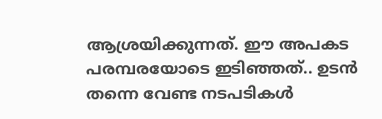ആശ്രയിക്കുന്നത്. ഈ അപകട പരമ്പരയോടെ ഇടിഞ്ഞത്.. ഉടന്‍ തന്നെ വേണ്ട നടപടികള്‍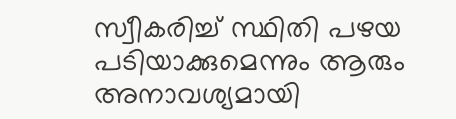സ്വീകരിച്ച് സ്ഥിതി പഴയ പടിയാക്കുമെന്നും ആരും അനാവശ്യമായി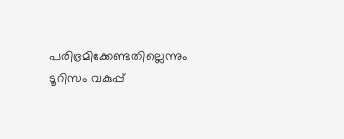പരിഭ്രമിക്കേണ്ടതില്ലെന്നും ടൂറിസം വകുപ്പ്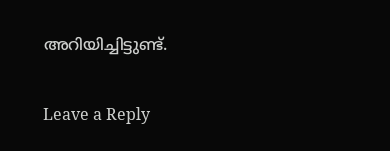അറിയിച്ചിട്ടുണ്ട്.

Leave a Reply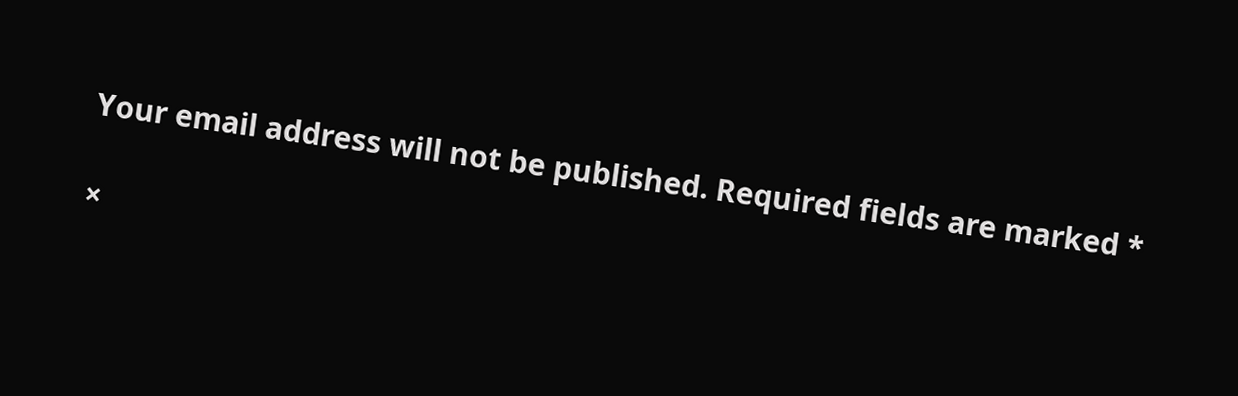Your email address will not be published. Required fields are marked *

×